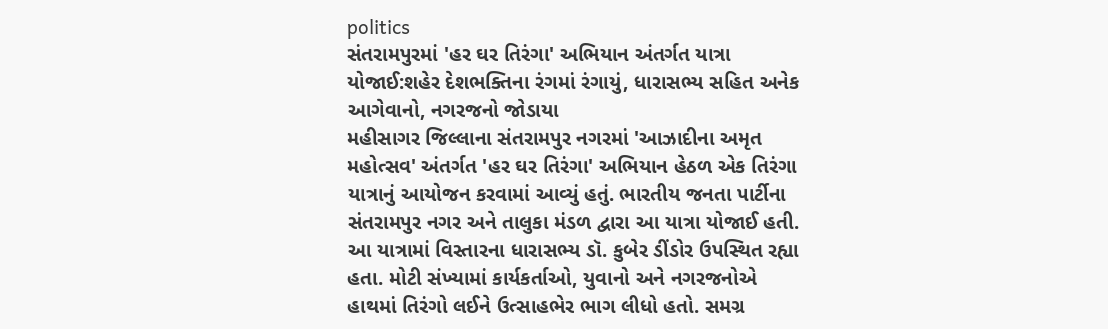politics
સંતરામપુરમાં 'હર ઘર તિરંગા' અભિયાન અંતર્ગત યાત્રા યોજાઈ:શહેર દેશભક્તિના રંગમાં રંગાયું, ધારાસભ્ય સહિત અનેક આગેવાનો, નગરજનો જોડાયા
મહીસાગર જિલ્લાના સંતરામપુર નગરમાં 'આઝાદીના અમૃત મહોત્સવ' અંતર્ગત 'હર ઘર તિરંગા' અભિયાન હેઠળ એક તિરંગા યાત્રાનું આયોજન કરવામાં આવ્યું હતું. ભારતીય જનતા પાર્ટીના સંતરામપુર નગર અને તાલુકા મંડળ દ્વારા આ યાત્રા યોજાઈ હતી. આ યાત્રામાં વિસ્તારના ધારાસભ્ય ડૉ. કુબેર ડીંડોર ઉપસ્થિત રહ્યા હતા. મોટી સંખ્યામાં કાર્યકર્તાઓ, યુવાનો અને નગરજનોએ હાથમાં તિરંગો લઈને ઉત્સાહભેર ભાગ લીધો હતો. સમગ્ર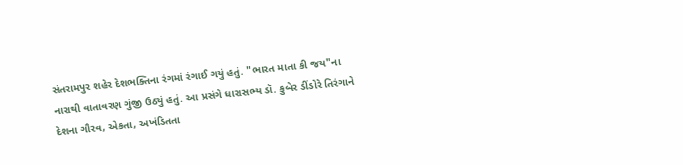સંતરામપુર શહેર દેશભક્તિના રંગમાં રંગાઈ ગયું હતું. "ભારત માતા કી જય"ના નારાથી વાતાવરણ ગુંજી ઉઠ્યું હતું. આ પ્રસંગે ધારાસભ્ય ડૉ. કુબેર ડીંડોરે તિરંગાને દેશના ગૌરવ, એકતા, અખંડિતતા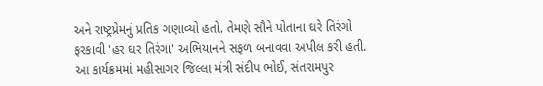અને રાષ્ટ્રપ્રેમનું પ્રતિક ગણાવ્યો હતો. તેમણે સૌને પોતાના ઘરે તિરંગો ફરકાવી 'હર ઘર તિરંગા' અભિયાનને સફળ બનાવવા અપીલ કરી હતી. આ કાર્યક્રમમાં મહીસાગર જિલ્લા મંત્રી સંદીપ ભોઈ, સંતરામપુર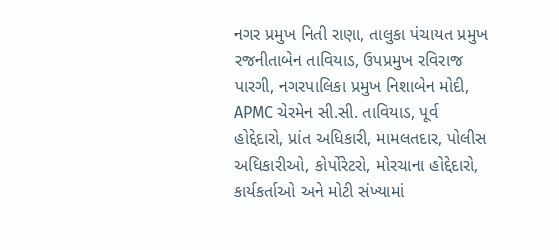નગર પ્રમુખ નિતી રાણા, તાલુકા પંચાયત પ્રમુખ રજનીતાબેન તાવિયાડ, ઉપપ્રમુખ રવિરાજ પારગી, નગરપાલિકા પ્રમુખ નિશાબેન મોદી, APMC ચેરમેન સી.સી. તાવિયાડ, પૂર્વ હોદ્દેદારો, પ્રાંત અધિકારી, મામલતદાર, પોલીસ અધિકારીઓ, કોર્પોરેટરો, મોરચાના હોદ્દેદારો, કાર્યકર્તાઓ અને મોટી સંખ્યામાં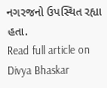નગરજનો ઉપસ્થિત રહ્યા હતા.
Read full article on Divya Bhaskar